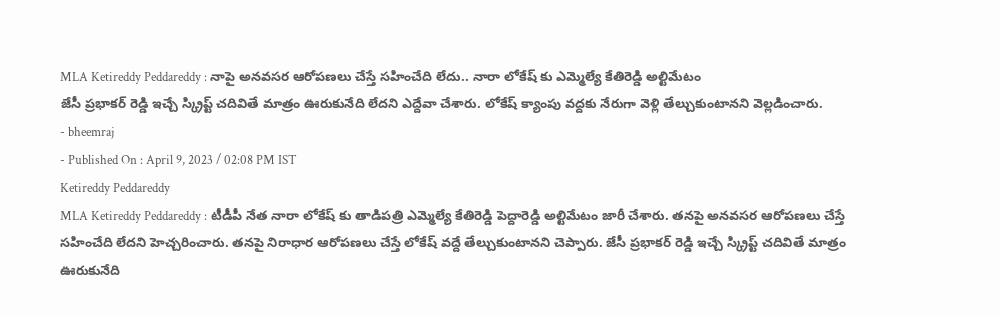MLA Ketireddy Peddareddy : నాపై అనవసర ఆరోపణలు చేస్తే సహించేది లేదు.. నారా లోకేష్ కు ఎమ్మెల్యే కేతిరెడ్డి అల్టిమేటం
జేసీ ప్రభాకర్ రెడ్డి ఇచ్చే స్క్రిప్ట్ చదివితే మాత్రం ఊరుకునేది లేదని ఎద్దేవా చేశారు. లోకేష్ క్యాంపు వద్దకు నేరుగా వెళ్లి తేల్చుకుంటానని వెల్లడించారు.
- bheemraj
- Published On : April 9, 2023 / 02:08 PM IST
Ketireddy Peddareddy
MLA Ketireddy Peddareddy : టీడీపీ నేత నారా లోకేష్ కు తాడిపత్రి ఎమ్మెల్యే కేతిరెడ్డి పెద్దారెడ్డి అల్టిమేటం జారీ చేశారు. తనపై అనవసర ఆరోపణలు చేస్తే సహించేది లేదని హెచ్చరించారు. తనపై నిరాధార ఆరోపణలు చేస్తే లోకేష్ వద్దే తేల్చుకుంటానని చెప్పారు. జేసీ ప్రభాకర్ రెడ్డి ఇచ్చే స్క్రిప్ట్ చదివితే మాత్రం ఊరుకునేది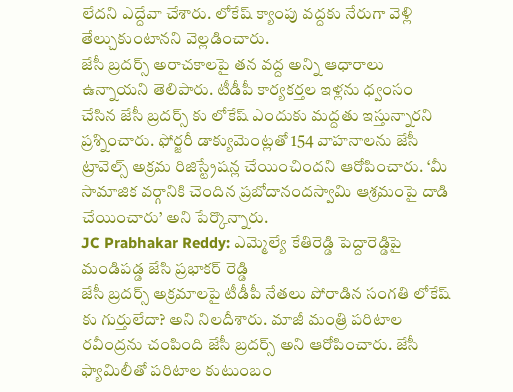లేదని ఎద్దేవా చేశారు. లోకేష్ క్యాంపు వద్దకు నేరుగా వెళ్లి తేల్చుకుంటానని వెల్లడించారు.
జేసీ బ్రదర్స్ అరాచకాలపై తన వద్ద అన్ని ఆధారాలు ఉన్నాయని తెలిపారు. టీడీపీ కార్యకర్తల ఇళ్లను ధ్వంసం చేసిన జేసీ బ్రదర్స్ కు లోకేష్ ఎందుకు మద్దతు ఇస్తున్నారని ప్రశ్నించారు. ఫోర్జరీ డాక్యుమెంట్లతో 154 వాహనాలను జేసీ ట్రావెల్స్ అక్రమ రిజిస్ట్రేషన్ల చేయించిందని ఆరోపించారు. ‘మీ సామాజిక వర్గానికి చెందిన ప్రబోదానందస్వామి ఆశ్రమంపై దాడి చేయించారు’ అని పేర్కొన్నారు.
JC Prabhakar Reddy: ఎమ్మెల్యే కేతిరెడ్డి పెద్దారెడ్డిపై మండిపడ్డ జేసి ప్రభాకర్ రెడ్డి
జేసీ బ్రదర్స్ అక్రమాలపై టీడీపీ నేతలు పోరాడిన సంగతి లోకేష్ కు గుర్తులేదా? అని నిలదీశారు. మాజీ మంత్రి పరిటాల రవీంద్రను చంపింది జేసీ బ్రదర్స్ అని ఆరోపించారు. జేసీ ఫ్యామిలీతో పరిటాల కుటుంబం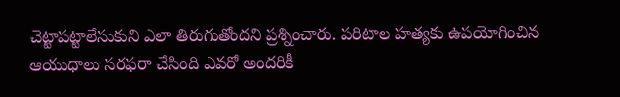చెట్టాపట్టాలేసుకుని ఎలా తిరుగుతోందని ప్రశ్నించారు. పరిటాల హత్యకు ఉపయోగించిన ఆయుధాలు సరఫరా చేసింది ఎవరో అందరికీ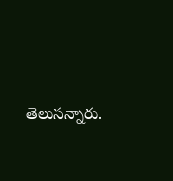తెలుసన్నారు.